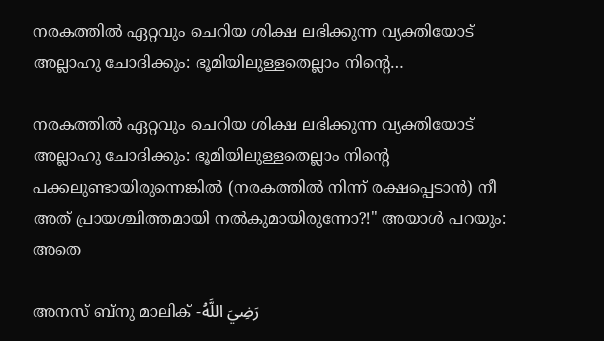നരകത്തിൽ ഏറ്റവും ചെറിയ ശിക്ഷ ലഭിക്കുന്ന വ്യക്തിയോട് അല്ലാഹു ചോദിക്കും: ഭൂമിയിലുള്ളതെല്ലാം നിൻ്റെ…

നരകത്തിൽ ഏറ്റവും ചെറിയ ശിക്ഷ ലഭിക്കുന്ന വ്യക്തിയോട് അല്ലാഹു ചോദിക്കും: ഭൂമിയിലുള്ളതെല്ലാം നിൻ്റെ പക്കലുണ്ടായിരുന്നെങ്കിൽ (നരകത്തിൽ നിന്ന് രക്ഷപ്പെടാൻ) നീ അത് പ്രായശ്ചിത്തമായി നൽകുമായിരുന്നോ?!" അയാൾ പറയും: അതെ

അനസ് ബ്‌നു മാലിക് -رَضِيَ اللَّهُ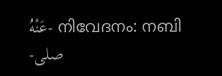عَنْهُ- നിവേദനം: നബി -صلى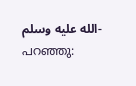الله عليه وسلم- പറഞ്ഞു: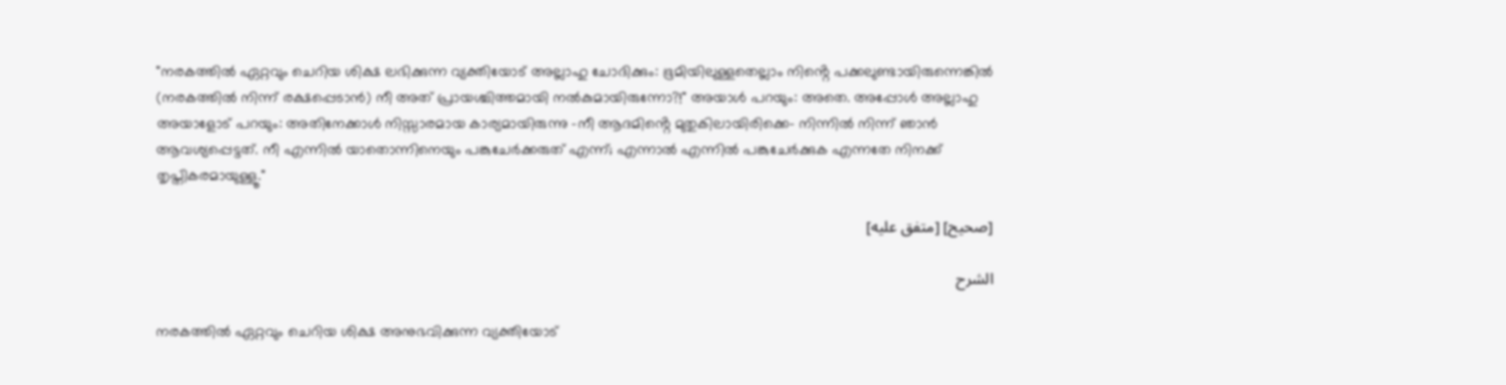"നരകത്തിൽ ഏറ്റവും ചെറിയ ശിക്ഷ ലഭിക്കുന്ന വ്യക്തിയോട് അല്ലാഹു ചോദിക്കും: ഭൂമിയിലുള്ളതെല്ലാം നിൻ്റെ പക്കലുണ്ടായിരുന്നെങ്കിൽ (നരകത്തിൽ നിന്ന് രക്ഷപ്പെടാൻ) നീ അത് പ്രായശ്ചിത്തമായി നൽകുമായിരുന്നോ?!" അയാൾ പറയും: അതെ. അപ്പോൾ അല്ലാഹു അയാളോട് പറയും: അതിനേക്കാൾ നിസ്സാരമായ കാര്യമായിരുന്നു -നീ ആദമിൻ്റെ മുതുകിലായിരിക്കെ- നിന്നിൽ നിന്ന് ഞാൻ ആവശ്യപ്പെട്ടത്. നീ എന്നിൽ യാതൊന്നിനെയും പങ്കുചേർക്കരുത് എന്ന്; എന്നാൽ എന്നിൽ പങ്കുചേർക്കുക എന്നതേ നിനക്ക് തൃപ്തികരമായുള്ളൂ."

[صحيح] [متفق عليه]

الشرح

നരകത്തിൽ ഏറ്റവും ചെറിയ ശിക്ഷ അനുഭവിക്കുന്ന വ്യക്തിയോട്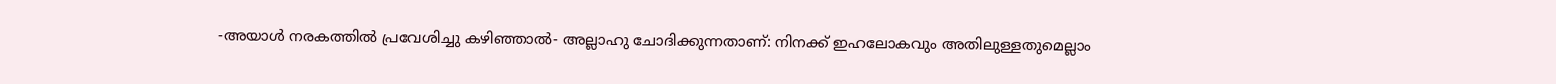-അയാൾ നരകത്തിൽ പ്രവേശിച്ചു കഴിഞ്ഞാൽ- അല്ലാഹു ചോദിക്കുന്നതാണ്: നിനക്ക് ഇഹലോകവും അതിലുള്ളതുമെല്ലാം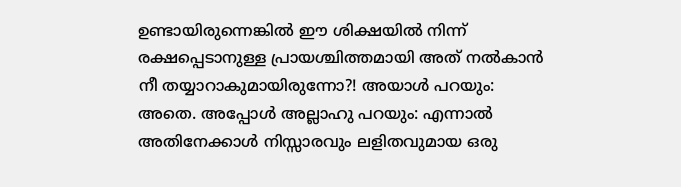ഉണ്ടായിരുന്നെങ്കിൽ ഈ ശിക്ഷയിൽ നിന്ന് രക്ഷപ്പെടാനുള്ള പ്രായശ്ചിത്തമായി അത് നൽകാൻ നീ തയ്യാറാകുമായിരുന്നോ?! അയാൾ പറയും: അതെ. അപ്പോൾ അല്ലാഹു പറയും: എന്നാൽ അതിനേക്കാൾ നിസ്സാരവും ലളിതവുമായ ഒരു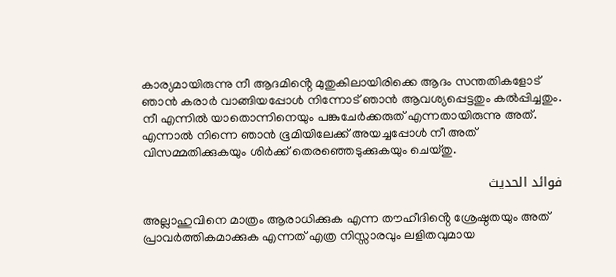കാര്യമായിരുന്നു നീ ആദമിൻ്റെ മുതുകിലായിരിക്കെ ആദം സന്തതികളോട് ഞാൻ കരാർ വാങ്ങിയപ്പോൾ നിന്നോട് ഞാൻ ആവശ്യപ്പെട്ടതും കൽപ്പിച്ചതും. നീ എന്നിൽ യാതൊന്നിനെയും പങ്കുചേർക്കരുത് എന്നതായിരുന്നു അത്. എന്നാൽ നിന്നെ ഞാൻ ഭൂമിയിലേക്ക് അയച്ചപ്പോൾ നീ അത് വിസമ്മതിക്കുകയും ശിർക്ക് തെരഞ്ഞെടുക്കുകയും ചെയ്തു.

فوائد الحديث

അല്ലാഹുവിനെ മാത്രം ആരാധിക്കുക എന്ന തൗഹീദിൻ്റെ ശ്രേഷ്ഠതയും അത് പ്രാവർത്തികമാക്കുക എന്നത് എത്ര നിസ്സാരവും ലളിതവുമായ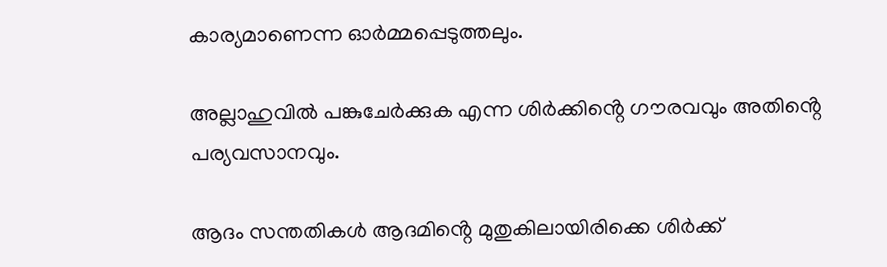കാര്യമാണെന്ന ഓർമ്മപ്പെടുത്തലും.

അല്ലാഹുവിൽ പങ്കുചേർക്കുക എന്ന ശിർക്കിൻ്റെ ഗൗരവവും അതിൻ്റെ പര്യവസാനവും.

ആദം സന്തതികൾ ആദമിൻ്റെ മുതുകിലായിരിക്കെ ശിർക്ക്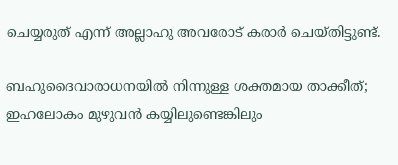ചെയ്യരുത് എന്ന് അല്ലാഹു അവരോട് കരാർ ചെയ്തിട്ടുണ്ട്.

ബഹുദൈവാരാധനയിൽ നിന്നുള്ള ശക്തമായ താക്കീത്; ഇഹലോകം മുഴുവൻ കയ്യിലുണ്ടെങ്കിലും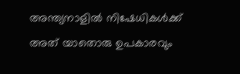അന്ത്യനാളിൽ നിഷേധികൾക്ക് അത് യാതൊരു ഉപകാരവും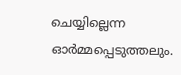ചെയ്യില്ലെന്ന ഓർമ്മപ്പെടുത്തലും.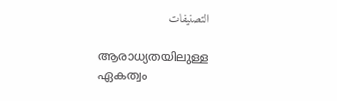التصنيفات

ആരാധ്യതയിലുള്ള ഏകത്വം